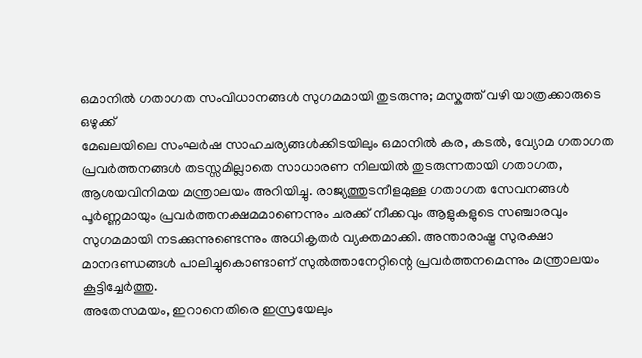ഒമാനിൽ ഗതാഗത സംവിധാനങ്ങൾ സുഗമമായി തുടരുന്നു; മസ്കത്ത് വഴി യാത്രക്കാരുടെ ഒഴുക്ക്
മേഖലയിലെ സംഘർഷ സാഹചര്യങ്ങൾക്കിടയിലും ഒമാനിൽ കര, കടൽ, വ്യോമ ഗതാഗത പ്രവർത്തനങ്ങൾ തടസ്സമില്ലാതെ സാധാരണ നിലയിൽ തുടരുന്നതായി ഗതാഗത, ആശയവിനിമയ മന്ത്രാലയം അറിയിച്ചു. രാജ്യത്തുടനീളമുള്ള ഗതാഗത സേവനങ്ങൾ പൂർണ്ണമായും പ്രവർത്തനക്ഷമമാണെന്നും ചരക്ക് നീക്കവും ആളുകളുടെ സഞ്ചാരവും സുഗമമായി നടക്കുന്നുണ്ടെന്നും അധികൃതർ വ്യക്തമാക്കി. അന്താരാഷ്ട്ര സുരക്ഷാ മാനദണ്ഡങ്ങൾ പാലിച്ചുകൊണ്ടാണ് സുൽത്താനേറ്റിന്റെ പ്രവർത്തനമെന്നും മന്ത്രാലയം കൂട്ടിച്ചേർത്തു.
അതേസമയം, ഇറാനെതിരെ ഇസ്രയേലും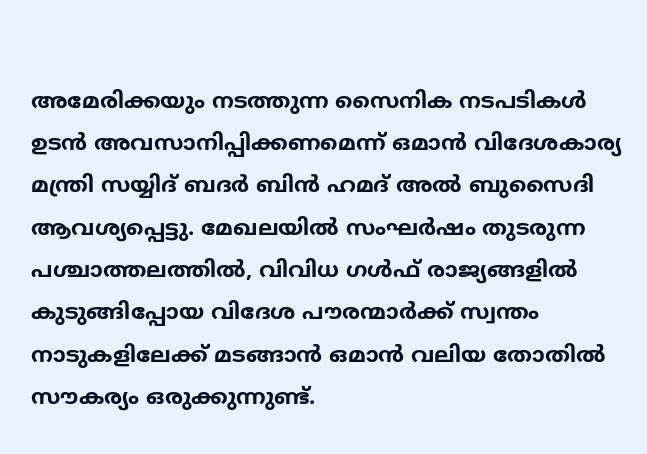അമേരിക്കയും നടത്തുന്ന സൈനിക നടപടികൾ ഉടൻ അവസാനിപ്പിക്കണമെന്ന് ഒമാൻ വിദേശകാര്യ മന്ത്രി സയ്യിദ് ബദർ ബിൻ ഹമദ് അൽ ബുസൈദി ആവശ്യപ്പെട്ടു. മേഖലയിൽ സംഘർഷം തുടരുന്ന പശ്ചാത്തലത്തിൽ, വിവിധ ഗൾഫ് രാജ്യങ്ങളിൽ കുടുങ്ങിപ്പോയ വിദേശ പൗരന്മാർക്ക് സ്വന്തം നാടുകളിലേക്ക് മടങ്ങാൻ ഒമാൻ വലിയ തോതിൽ സൗകര്യം ഒരുക്കുന്നുണ്ട്.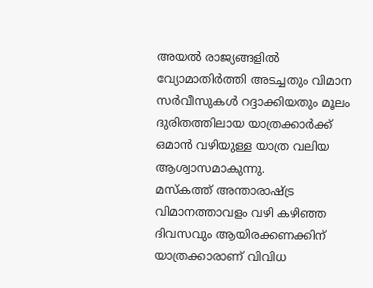അയൽ രാജ്യങ്ങളിൽ വ്യോമാതിർത്തി അടച്ചതും വിമാന സർവീസുകൾ റദ്ദാക്കിയതും മൂലം ദുരിതത്തിലായ യാത്രക്കാർക്ക് ഒമാൻ വഴിയുള്ള യാത്ര വലിയ ആശ്വാസമാകുന്നു.
മസ്കത്ത് അന്താരാഷ്ട്ര വിമാനത്താവളം വഴി കഴിഞ്ഞ ദിവസവും ആയിരക്കണക്കിന് യാത്രക്കാരാണ് വിവിധ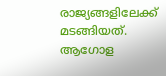രാജ്യങ്ങളിലേക്ക് മടങ്ങിയത്. ആഗോള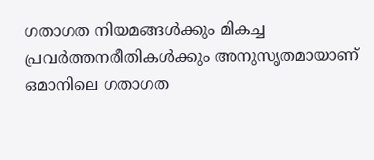ഗതാഗത നിയമങ്ങൾക്കും മികച്ച പ്രവർത്തനരീതികൾക്കും അനുസൃതമായാണ് ഒമാനിലെ ഗതാഗത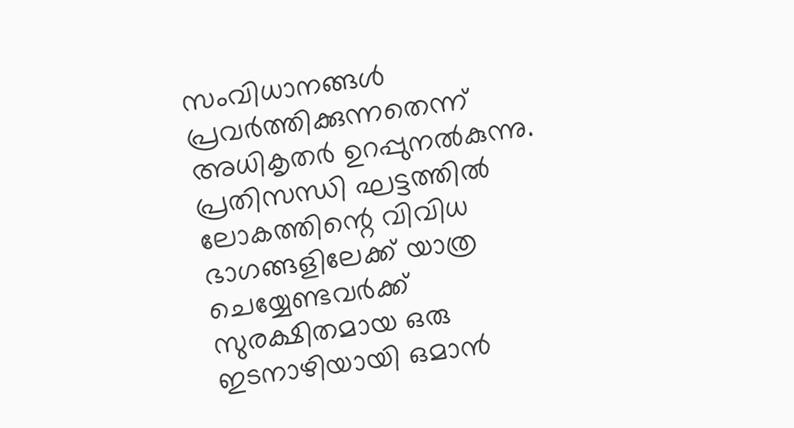സംവിധാനങ്ങൾ പ്രവർത്തിക്കുന്നതെന്ന് അധികൃതർ ഉറപ്പുനൽകുന്നു. പ്രതിസന്ധി ഘട്ടത്തിൽ ലോകത്തിന്റെ വിവിധ ഭാഗങ്ങളിലേക്ക് യാത്ര ചെയ്യേണ്ടവർക്ക് സുരക്ഷിതമായ ഒരു ഇടനാഴിയായി ഒമാൻ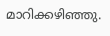മാറിക്കഴിഞ്ഞു.